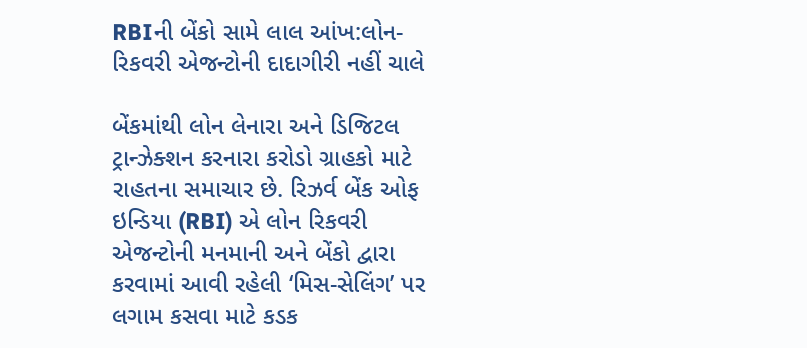RBIની બેંકો સામે લાલ આંખ:લોન-રિકવરી એજન્ટોની દાદાગીરી નહીં ચાલે

બેંકમાંથી લોન લેનારા અને ડિજિટલ ટ્રાન્ઝેક્શન કરનારા કરોડો ગ્રાહકો માટે રાહતના સમાચાર છે. રિઝર્વ બેંક ઓફ ઇન્ડિયા (RBI) એ લોન રિકવરી એજન્ટોની મનમાની અને બેંકો દ્વારા કરવામાં આવી રહેલી ‘મિસ-સેલિંગ’ પર લગામ કસવા માટે કડક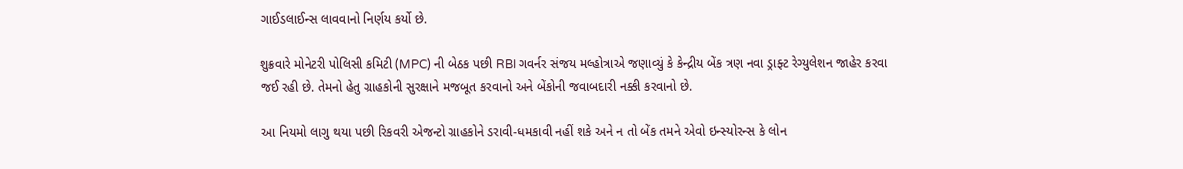ગાઈડલાઈન્સ લાવવાનો નિર્ણય કર્યો છે.

શુક્રવારે મોનેટરી પોલિસી કમિટી (MPC) ની બેઠક પછી RBI ગવર્નર સંજય મલ્હોત્રાએ જણાવ્યું કે કેન્દ્રીય બેંક ત્રણ નવા ડ્રાફ્ટ રેગ્યુલેશન જાહેર કરવા જઈ રહી છે. તેમનો હેતુ ગ્રાહકોની સુરક્ષાને મજબૂત કરવાનો અને બેંકોની જવાબદારી નક્કી કરવાનો છે.

આ નિયમો લાગુ થયા પછી રિકવરી એજન્ટો ગ્રાહકોને ડરાવી-ધમકાવી નહીં શકે અને ન તો બેંક તમને એવો ઇન્સ્યોરન્સ કે લોન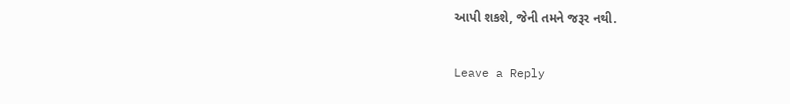આપી શકશે, જેની તમને જરૂર નથી.

Leave a Reply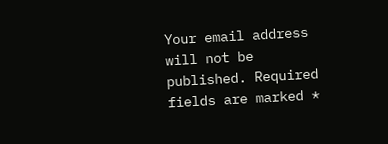Your email address will not be published. Required fields are marked *